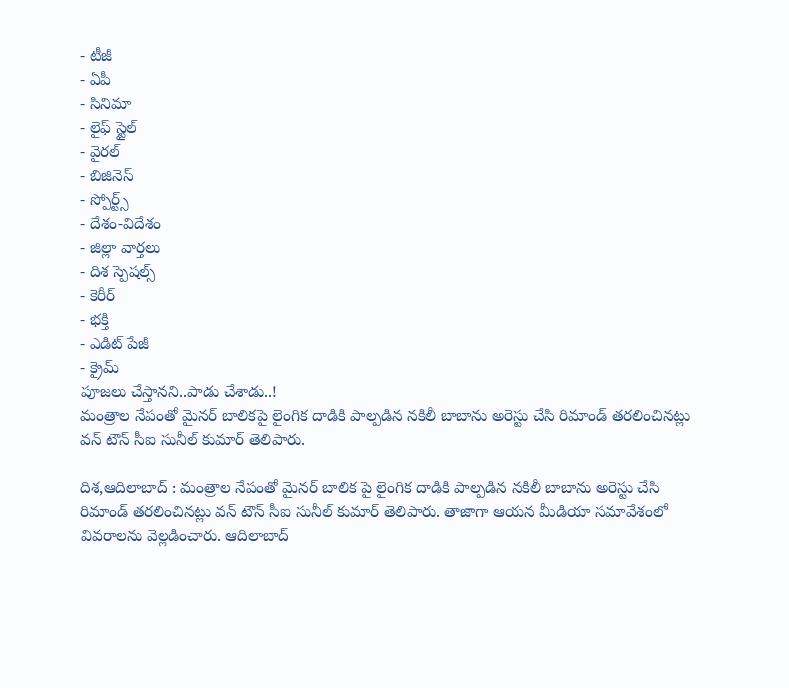- టీజీ
- ఏపీ
- సినిమా
- లైఫ్ స్టైల్
- వైరల్
- బిజినెస్
- స్పోర్ట్స్
- దేశం-విదేశం
- జిల్లా వార్తలు
- దిశ స్పెషల్స్
- కెరీర్
- భక్తి
- ఎడిట్ పేజీ
- క్రైమ్
పూజలు చేస్తానని..పాడు చేశాడు..!
మంత్రాల నేపంతో మైనర్ బాలికపై లైంగిక దాడికి పాల్పడిన నకిలీ బాబాను అరెస్టు చేసి రిమాండ్ తరలించినట్లు వన్ టౌన్ సీఐ సునీల్ కుమార్ తెలిపారు.

దిశ,ఆదిలాబాద్ : మంత్రాల నేపంతో మైనర్ బాలిక పై లైంగిక దాడికి పాల్పడిన నకిలీ బాబాను అరెస్టు చేసి రిమాండ్ తరలించినట్లు వన్ టౌన్ సీఐ సునీల్ కుమార్ తెలిపారు. తాజాగా ఆయన మీడియా సమావేశంలో వివరాలను వెల్లడించారు. ఆదిలాబాద్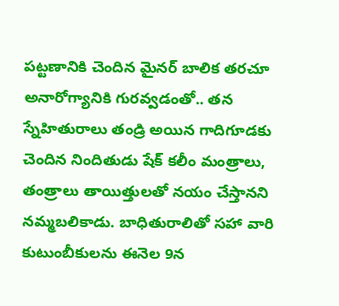పట్టణానికి చెందిన మైనర్ బాలిక తరచూ అనారోగ్యానికి గురవ్వడంతో.. తన స్నేహితురాలు తండ్రి అయిన గాదిగూడకు చెందిన నిందితుడు షేక్ కలీం మంత్రాలు, తంత్రాలు తాయిత్తులతో నయం చేస్తానని నమ్మబలికాడు. బాధితురాలితో సహా వారి కుటుంబీకులను ఈనెల 9న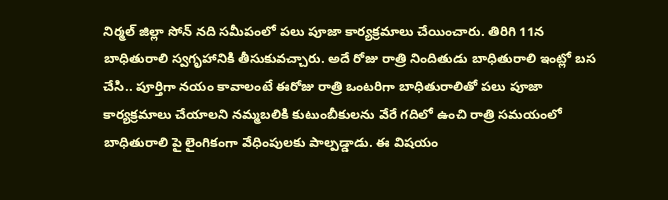నిర్మల్ జిల్లా సోన్ నది సమీపంలో పలు పూజా కార్యక్రమాలు చేయించారు. తిరిగి 11న బాధితురాలి స్వగృహానికి తీసుకువచ్చారు. అదే రోజు రాత్రి నిందితుడు బాధితురాలి ఇంట్లో బస చేసి.. పూర్తిగా నయం కావాలంటే ఈరోజు రాత్రి ఒంటరిగా బాధితురాలితో పలు పూజా కార్యక్రమాలు చేయాలని నమ్మబలికి కుటుంబీకులను వేరే గదిలో ఉంచి రాత్రి సమయంలో బాధితురాలి పై లైంగికంగా వేధింపులకు పాల్పడ్డాడు. ఈ విషయం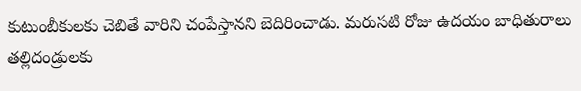కుటుంబీకులకు చెబితే వారిని చంపేస్తానని బెదిరించాడు. మరుసటి రోజు ఉదయం బాధితురాలు తల్లిదండ్రులకు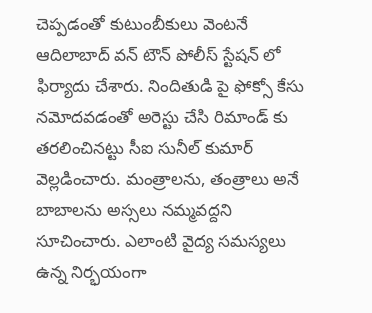చెప్పడంతో కుటుంబీకులు వెంటనే ఆదిలాబాద్ వన్ టౌన్ పోలీస్ స్టేషన్ లో ఫిర్యాదు చేశారు. నిందితుడి పై ఫోక్సో కేసు నమోదవడంతో అరెస్టు చేసి రిమాండ్ కు తరలించినట్టు సీఐ సునీల్ కుమార్ వెల్లడించారు. మంత్రాలను, తంత్రాలు అనే బాబాలను అస్సలు నమ్మవద్దని సూచించారు. ఎలాంటి వైద్య సమస్యలు ఉన్న నిర్భయంగా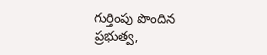గుర్తింపు పొందిన ప్రభుత్వ,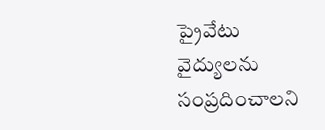ప్రైవేటు వైద్యులను సంప్రదించాలని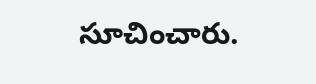సూచించారు.